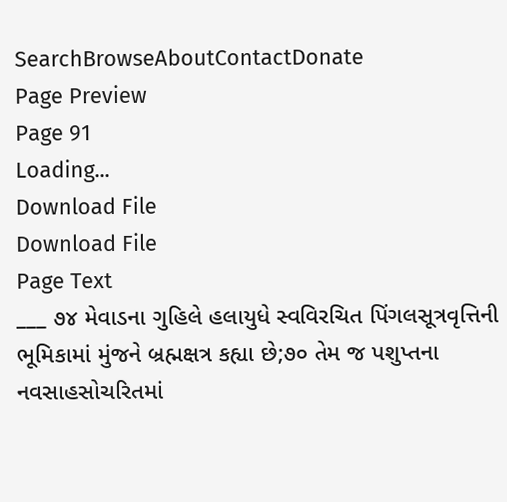SearchBrowseAboutContactDonate
Page Preview
Page 91
Loading...
Download File
Download File
Page Text
___ ૭૪ મેવાડના ગુહિલે હલાયુધે સ્વવિરચિત પિંગલસૂત્રવૃત્તિની ભૂમિકામાં મુંજને બ્રહ્મક્ષત્ર કહ્યા છે;૭૦ તેમ જ પશુપ્તના નવસાહસોચરિતમાં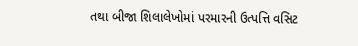તથા બીજા શિલાલેખોમાં પરમારની ઉત્પત્તિ વસિટ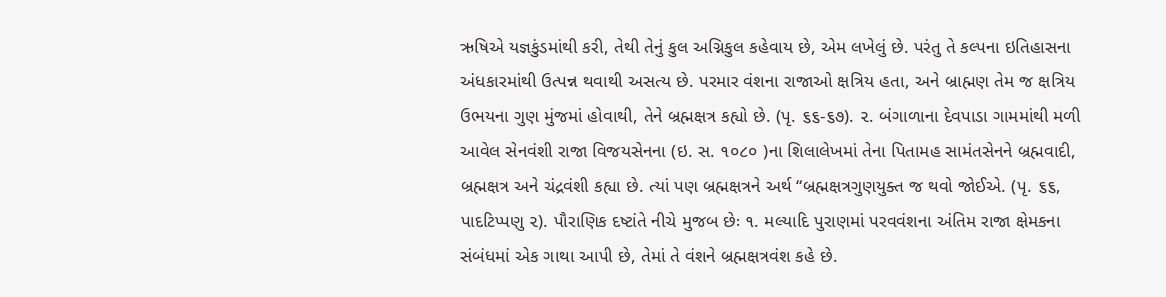ઋષિએ યજ્ઞકુંડમાંથી કરી, તેથી તેનું કુલ અગ્નિકુલ કહેવાય છે, એમ લખેલું છે. પરંતુ તે કલ્પના ઇતિહાસના અંધકારમાંથી ઉત્પન્ન થવાથી અસત્ય છે. પરમાર વંશના રાજાઓ ક્ષત્રિય હતા, અને બ્રાહ્મણ તેમ જ ક્ષત્રિય ઉભયના ગુણ મુંજમાં હોવાથી, તેને બ્રહ્મક્ષત્ર કહ્યો છે. (પૃ. ૬૬-૬૭). ૨. બંગાળાના દેવપાડા ગામમાંથી મળી આવેલ સેનવંશી રાજા વિજયસેનના (ઇ. સ. ૧૦૮૦ )ના શિલાલેખમાં તેના પિતામહ સામંતસેનને બ્રહ્મવાદી, બ્રહ્મક્ષત્ર અને ચંદ્રવંશી કહ્યા છે. ત્યાં પણ બ્રહ્મક્ષત્રને અર્થ “બ્રહ્મક્ષત્રગુણયુક્ત જ થવો જોઈએ. (પૃ. ૬૬, પાદટિપ્પણુ ૨). પૌરાણિક દષ્ટાંતે નીચે મુજબ છેઃ ૧. મલ્યાદિ પુરાણમાં પરવવંશના અંતિમ રાજા ક્ષેમકના સંબંધમાં એક ગાથા આપી છે, તેમાં તે વંશને બ્રહ્મક્ષત્રવંશ કહે છે.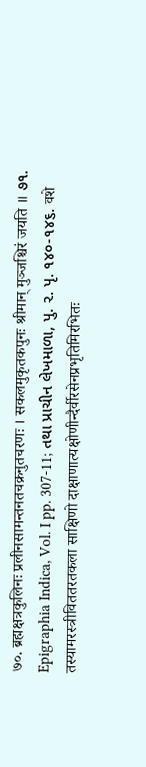७०. ब्रह्मक्षत्रकुलिनः प्रलीनसामन्तनतचक्रनुतचरणः । सकलमुकृतकपुनः श्रीमान् मुञ्जश्चिरं जयति ॥ ૭૧. Epigraphia Indica, Vol. I pp. 307-11; તથા પ્રાચીન લેખમાળા, પુ. ૨. પૃ. ૧૪૦-૧૪૬. वशे तस्यामरस्त्रीविततरतकला साक्षिणो दाक्षाणात्यक्षोणीन्दैर्वीरसेनप्रभृतिमिरभितः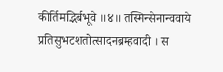कीर्तिमद्भिर्बभूवे ॥४॥ तस्मिन्सेनान्ववाये प्रतिसुभटशतोत्सादनब्रम्हवादी । स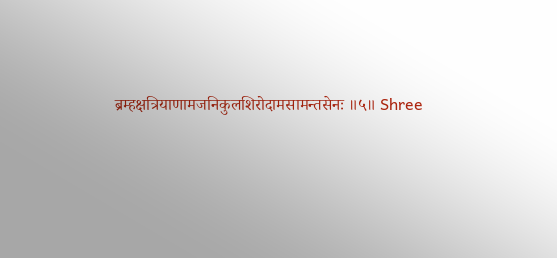ब्रम्हक्षत्रियाणामजनिकुलशिरोदामसामन्तसेनः ॥५॥ Shree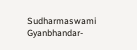Sudharmaswami Gyanbhandar-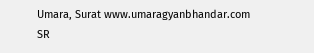Umara, Surat www.umaragyanbhandar.com
SR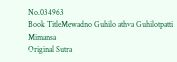No.034963
Book TitleMewadno Guhilo athva Guhilotpatti Mimansa
Original Sutra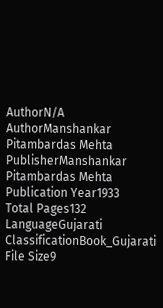AuthorN/A
AuthorManshankar Pitambardas Mehta
PublisherManshankar Pitambardas Mehta
Publication Year1933
Total Pages132
LanguageGujarati
ClassificationBook_Gujarati
File Size9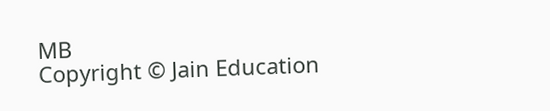MB
Copyright © Jain Education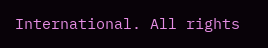International. All rights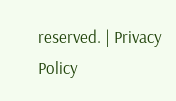reserved. | Privacy Policy